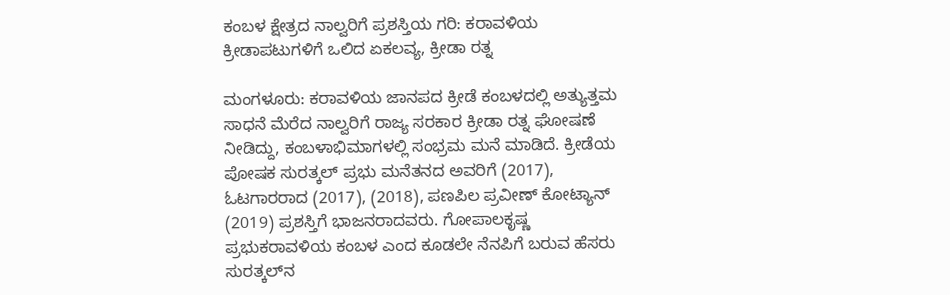ಕಂಬಳ ಕ್ಷೇತ್ರದ ನಾಲ್ವರಿಗೆ ಪ್ರಶಸ್ತಿಯ ಗರಿ: ಕರಾವಳಿಯ ಕ್ರೀಡಾಪಟುಗಳಿಗೆ ಒಲಿದ ಏಕಲವ್ಯ, ಕ್ರೀಡಾ ರತ್ನ

ಮಂಗಳೂರು: ಕರಾವಳಿಯ ಜಾನಪದ ಕ್ರೀಡೆ ಕಂಬಳದಲ್ಲಿ ಅತ್ಯುತ್ತಮ ಸಾಧನೆ ಮೆರೆದ ನಾಲ್ವರಿಗೆ ರಾಜ್ಯ ಸರಕಾರ ಕ್ರೀಡಾ ರತ್ನ ಘೋಷಣೆ ನೀಡಿದ್ದು, ಕಂಬಳಾಭಿಮಾಗಳಲ್ಲಿ ಸಂಭ್ರಮ ಮನೆ ಮಾಡಿದೆ. ಕ್ರೀಡೆಯ ಪೋಷಕ ಸುರತ್ಕಲ್‌ ಪ್ರಭು ಮನೆತನದ ಅವರಿಗೆ (2017), ಓಟಗಾರರಾದ (2017), (2018), ಪಣಪಿಲ ಪ್ರವೀಣ್‌ ಕೋಟ್ಯಾನ್‌ (2019) ಪ್ರಶಸ್ತಿಗೆ ಭಾಜನರಾದವರು. ಗೋಪಾಲಕೃಷ್ಣ ಪ್ರಭುಕರಾವಳಿಯ ಕಂಬಳ ಎಂದ ಕೂಡಲೇ ನೆನಪಿಗೆ ಬರುವ ಹೆಸರು ಸುರತ್ಕಲ್‌ನ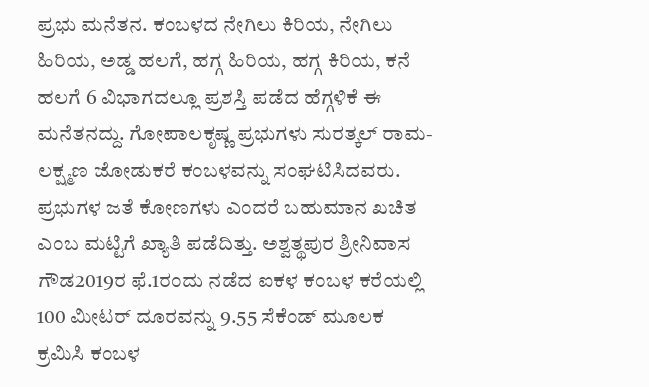ಪ್ರಭು ಮನೆತನ. ಕಂಬಳದ ನೇಗಿಲು ಕಿರಿಯ, ನೇಗಿಲು ಹಿರಿಯ, ಅಡ್ಡ ಹಲಗೆ, ಹಗ್ಗ ಹಿರಿಯ, ಹಗ್ಗ ಕಿರಿಯ, ಕನೆ ಹಲಗೆ 6 ವಿಭಾಗದಲ್ಲೂ ಪ್ರಶಸ್ತಿ ಪಡೆದ ಹೆಗ್ಗಳಿಕೆ ಈ ಮನೆತನದ್ದು. ಗೋಪಾಲಕೃಷ್ಣ ಪ್ರಭುಗಳು ಸುರತ್ಕಲ್‌ ರಾಮ-ಲಕ್ಷ್ಮಣ ಜೋಡುಕರೆ ಕಂಬಳವನ್ನು ಸಂಘಟಿಸಿದವರು. ಪ್ರಭುಗಳ ಜತೆ ಕೋಣಗಳು ಎಂದರೆ ಬಹುಮಾನ ಖಚಿತ ಎಂಬ ಮಟ್ಟಿಗೆ ಖ್ಯಾತಿ ಪಡೆದಿತ್ತು. ಅಶ್ವತ್ಥಪುರ ಶ್ರೀನಿವಾಸ ಗೌಡ2019ರ ಫೆ.1ರಂದು ನಡೆದ ಐಕಳ ಕಂಬಳ ಕರೆಯಲ್ಲಿ 100 ಮೀಟರ್‌ ದೂರವನ್ನು 9.55 ಸೆಕೆಂಡ್‌ ಮೂಲಕ ಕ್ರಮಿಸಿ ಕಂಬಳ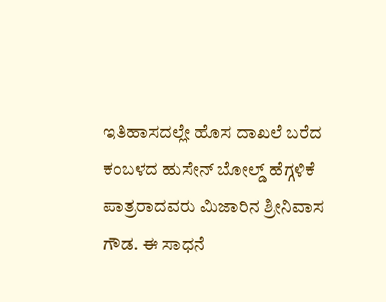ಇತಿಹಾಸದಲ್ಲೇ ಹೊಸ ದಾಖಲೆ ಬರೆದ ಕಂಬಳದ ಹುಸೇನ್‌ ಬೋಲ್ಡ್‌ ಹೆಗ್ಗಳಿಕೆ ಪಾತ್ರರಾದವರು ಮಿಜಾರಿನ ಶ್ರೀನಿವಾಸ ಗೌಡ. ಈ ಸಾಧನೆ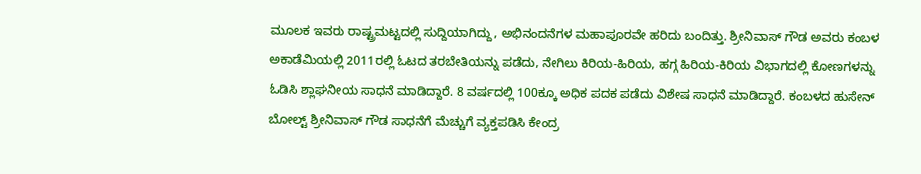ಮೂಲಕ ಇವರು ರಾಷ್ಟ್ರಮಟ್ಟದಲ್ಲಿ ಸುದ್ದಿಯಾಗಿದ್ದು, ಅಭಿನಂದನೆಗಳ ಮಹಾಪೂರವೇ ಹರಿದು ಬಂದಿತ್ತು. ಶ್ರೀನಿವಾಸ್‌ ಗೌಡ ಅವರು ಕಂಬಳ ಅಕಾಡೆಮಿಯಲ್ಲಿ 2011ರಲ್ಲಿ ಓಟದ ತರಬೇತಿಯನ್ನು ಪಡೆದು, ನೇಗಿಲು ಕಿರಿಯ-ಹಿರಿಯ, ಹಗ್ಗ ಹಿರಿಯ-ಕಿರಿಯ ವಿಭಾಗದಲ್ಲಿ ಕೋಣಗಳನ್ನು ಓಡಿಸಿ ಶ್ಲಾಘನೀಯ ಸಾಧನೆ ಮಾಡಿದ್ದಾರೆ. 8 ವರ್ಷದಲ್ಲಿ 100ಕ್ಕೂ ಅಧಿಕ ಪದಕ ಪಡೆದು ವಿಶೇಷ ಸಾಧನೆ ಮಾಡಿದ್ದಾರೆ. ಕಂಬಳದ ಹುಸೇನ್‌ ಬೋಲ್ಟ್‌ ಶ್ರೀನಿವಾಸ್‌ ಗೌಡ ಸಾಧನೆಗೆ ಮೆಚ್ಚುಗೆ ವ್ಯಕ್ತಪಡಿಸಿ ಕೇಂದ್ರ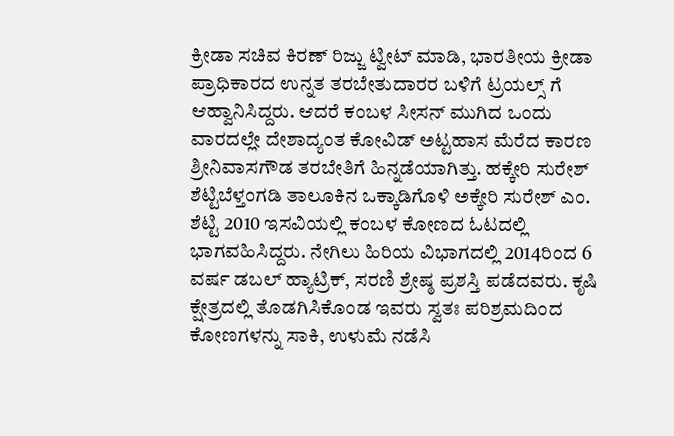ಕ್ರೀಡಾ ಸಚಿವ ಕಿರಣ್‌ ರಿಜ್ಜು ಟ್ವೀಟ್‌ ಮಾಡಿ, ಭಾರತೀಯ ಕ್ರೀಡಾ ಪ್ರಾಧಿಕಾರದ ಉನ್ನತ ತರಬೇತುದಾರರ ಬಳಿಗೆ ಟ್ರಯಲ್ಸ್‌ ಗೆ ಆಹ್ವಾನಿಸಿದ್ದರು. ಆದರೆ ಕಂಬಳ ಸೀಸನ್‌ ಮುಗಿದ ಒಂದು ವಾರದಲ್ಲೇ ದೇಶಾದ್ಯಂತ ಕೋವಿಡ್‌ ಅಟ್ಟಹಾಸ ಮೆರೆದ ಕಾರಣ ಶ್ರೀನಿವಾಸಗೌಡ ತರಬೇತಿಗೆ ಹಿನ್ನಡೆಯಾಗಿತ್ತು. ಹಕ್ಕೇರಿ ಸುರೇಶ್‌ ಶೆಟ್ಟಿಬೆಳ್ತಂಗಡಿ ತಾಲೂಕಿನ ಒಕ್ಕಾಡಿಗೊಳಿ ಅಕ್ಕೇರಿ ಸುರೇಶ್‌ ಎಂ. ಶೆಟ್ಟಿ 2010 ಇಸವಿಯಲ್ಲಿ ಕಂಬಳ ಕೋಣದ ಓಟದಲ್ಲಿ ಭಾಗವಹಿಸಿದ್ದರು. ನೇಗಿಲು ಹಿರಿಯ ವಿಭಾಗದಲ್ಲಿ 2014ರಿಂದ 6 ವರ್ಷ ಡಬಲ್‌ ಹ್ಯಾಟ್ರಿಕ್‌, ಸರಣಿ ಶ್ರೇಷ್ಠ ಪ್ರಶಸ್ತಿ ಪಡೆದವರು. ಕೃಷಿ ಕ್ಷೇತ್ರದಲ್ಲಿ ತೊಡಗಿಸಿಕೊಂಡ ಇವರು ಸ್ವತಃ ಪರಿಶ್ರಮದಿಂದ ಕೋಣಗಳನ್ನು ಸಾಕಿ, ಉಳುಮೆ ನಡೆಸಿ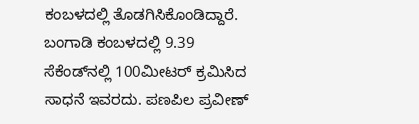ಕಂಬಳದಲ್ಲಿ ತೊಡಗಿಸಿಕೊಂಡಿದ್ದಾರೆ. ಬಂಗಾಡಿ ಕಂಬಳದಲ್ಲಿ 9.39 ಸೆಕೆಂಡ್‌ನಲ್ಲಿ 100ಮೀಟರ್‌ ಕ್ರಮಿಸಿದ ಸಾಧನೆ ಇವರದು. ಪಣಪಿಲ ಪ್ರವೀಣ್‌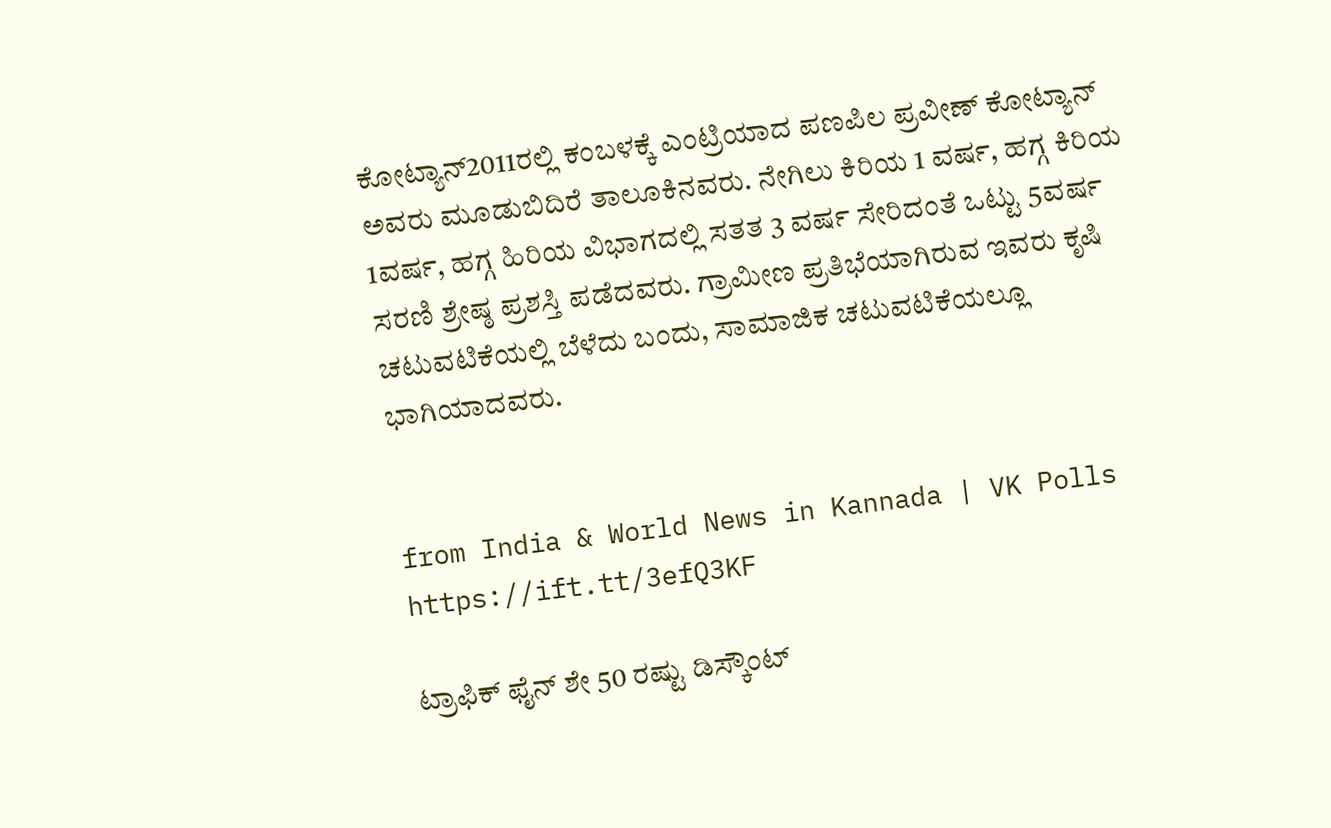ಕೋಟ್ಯಾನ್‌2011ರಲ್ಲಿ ಕಂಬಳಕ್ಕೆ ಎಂಟ್ರಿಯಾದ ಪಣಪಿಲ ಪ್ರವೀಣ್‌ ಕೋಟ್ಯಾನ್‌ ಅವರು ಮೂಡುಬಿದಿರೆ ತಾಲೂಕಿನವರು. ನೇಗಿಲು ಕಿರಿಯ 1 ವರ್ಷ, ಹಗ್ಗ ಕಿರಿಯ 1ವರ್ಷ, ಹಗ್ಗ ಹಿರಿಯ ವಿಭಾಗದಲ್ಲಿ ಸತತ 3 ವರ್ಷ ಸೇರಿದಂತೆ ಒಟ್ಟು 5ವರ್ಷ ಸರಣಿ ಶ್ರೇಷ್ಠ ಪ್ರಶಸ್ತಿ ಪಡೆದವರು. ಗ್ರಾಮೀಣ ಪ್ರತಿಭೆಯಾಗಿರುವ ಇವರು ಕೃಷಿ ಚಟುವಟಿಕೆಯಲ್ಲಿ ಬೆಳೆದು ಬಂದು, ಸಾಮಾಜಿಕ ಚಟುವಟಿಕೆಯಲ್ಲೂ ಭಾಗಿಯಾದವರು.


from India & World News in Kannada | VK Polls https://ift.tt/3efQ3KF

ಟ್ರಾಫಿಕ್‌ ಫೈನ್‌ ಶೇ 50 ರಷ್ಟು ಡಿಸ್ಕೌಂಟ್‌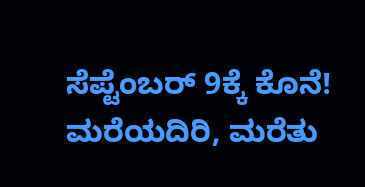ಸೆಪ್ಟೆಂಬರ್‌ 9ಕ್ಕೆ ಕೊನೆ! ಮರೆಯದಿರಿ, ಮರೆತು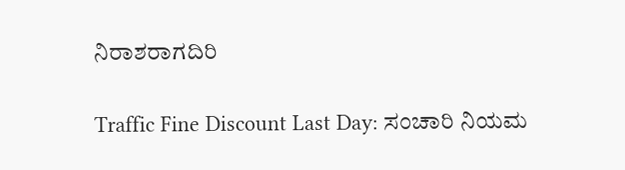ನಿರಾಶರಾಗದಿರಿ

Traffic Fine Discount Last Day: ಸಂಚಾರಿ ನಿಯಮ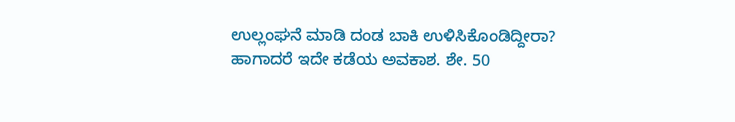ಉಲ್ಲಂಘನೆ ಮಾಡಿ ದಂಡ ಬಾಕಿ ಉಳಿಸಿಕೊಂಡಿದ್ದೀರಾ? ಹಾಗಾದರೆ ಇದೇ ಕಡೆಯ ಅವಕಾಶ. ಶೇ. 50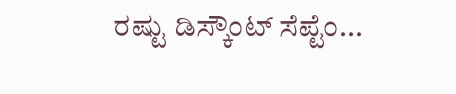ರಷ್ಟು ಡಿಸ್ಕೌಂಟ್‌ ಸೆಪ್ಟೆಂ...